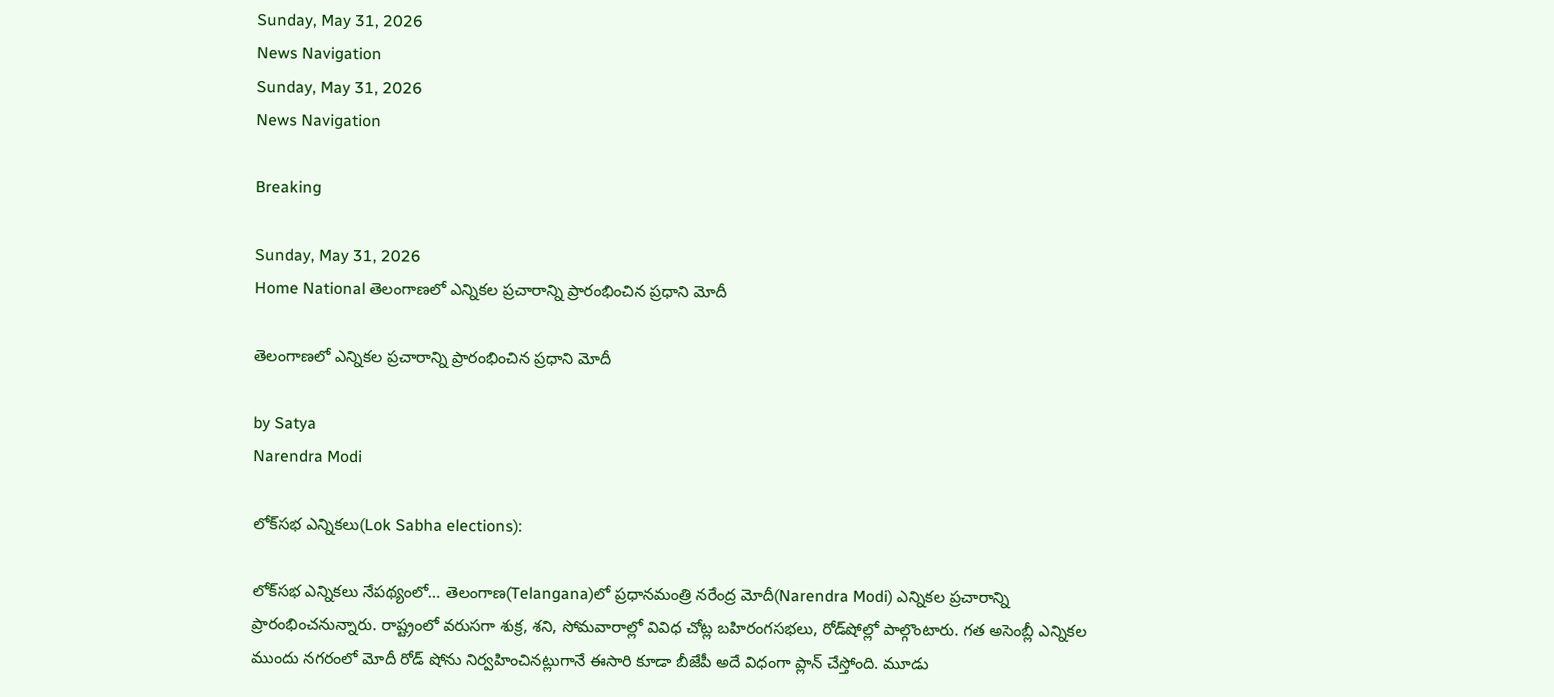Sunday, May 31, 2026
News Navigation
Sunday, May 31, 2026
News Navigation

Breaking

Sunday, May 31, 2026
Home National తెలంగాణలో ఎన్నికల ప్రచారాన్ని ప్రారంభించిన ప్రధాని మోదీ

తెలంగాణలో ఎన్నికల ప్రచారాన్ని ప్రారంభించిన ప్రధాని మోదీ

by Satya
Narendra Modi

లోక్‌సభ ఎన్నికలు(Lok Sabha elections):

లోక్‌సభ ఎన్నికలు నేపథ్యంలో… తెలంగాణ(Telangana)లో ప్రధానమంత్రి నరేంద్ర మోదీ(Narendra Modi) ఎన్నికల ప్రచారాన్ని ప్రారంభించనున్నారు. రాష్ట్రంలో వరుసగా శుక్ర, శని, సోమవారాల్లో వివిధ చోట్ల బహిరంగసభలు, రోడ్‌షోల్లో పాల్గొంటారు. గత అసెంబ్లీ ఎన్నికల ముందు నగరంలో మోదీ రోడ్‌ షోను నిర్వహించినట్లుగానే ఈసారి కూడా బీజేపీ అదే విధంగా ప్లాన్‌ చేస్తోంది. మూడు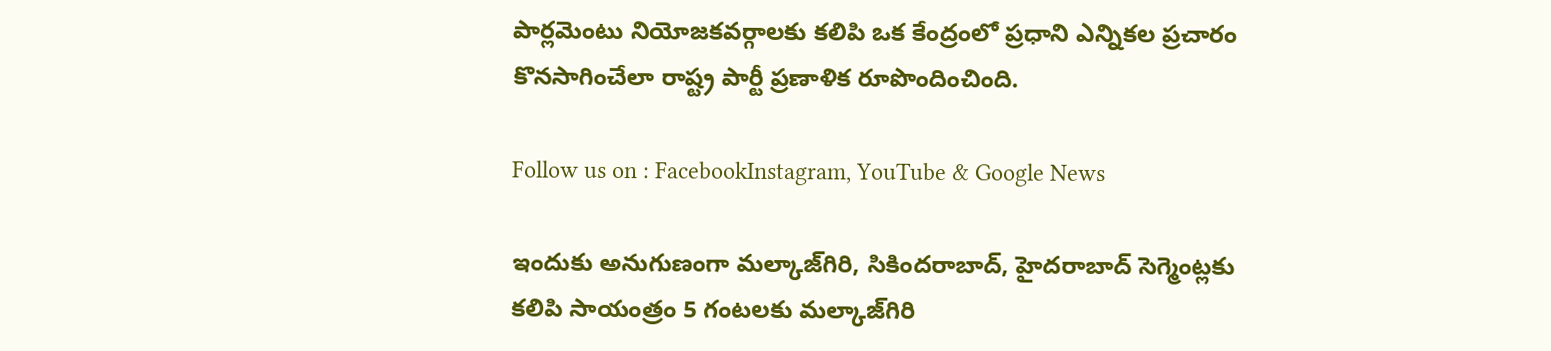పార్లమెంటు నియోజకవర్గాలకు కలిపి ఒక కేంద్రంలో ప్రధాని ఎన్నికల ప్రచారం కొనసాగించేలా రాష్ట్ర పార్టీ ప్రణాళిక రూపొందించింది.

Follow us on : FacebookInstagram, YouTube & Google News

ఇందుకు అనుగుణంగా మల్కాజ్‌గిరి, సికిందరాబాద్‌, హైదరాబాద్‌ సెగ్మెంట్లకు కలిపి సాయంత్రం 5 గంటలకు మల్కాజ్‌గిరి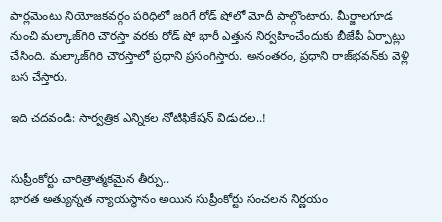పార్లమెంటు నియోజకవర్గం పరిధిలో జరిగే రోడ్‌ షోలో మోదీ పాల్గొంటారు. మీర్జాలగూడ నుంచి మల్కాజ్‌గిరి చౌరస్తా వరకు రోడ్ షో భారీ ఎత్తున నిర్వహించేందుకు బీజేపీ ఏర్పాట్లు చేసింది. మల్కాజ్‌గిరి చౌరస్తాలో ప్రధాని ప్రసంగిస్తారు. అనంతరం, ప్రధాని రాజ్‌భవన్‌కు వెళ్లి బస చేస్తారు.

ఇది చదవండి: సార్వత్రిక ఎన్నికల నోటిఫికేషన్ విడుదల..!


సుప్రీంకోర్టు చారిత్రాత్మకమైన తీర్పు..
భారత అత్యున్నత న్యాయస్థానం అయిన సుప్రీంకోర్టు సంచలన నిర్ణయం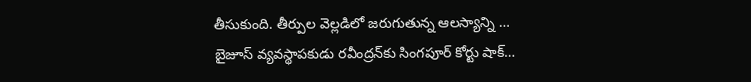తీసుకుంది. తీర్పుల వెల్లడిలో జరుగుతున్న ఆలస్యాన్ని …
బైజూస్ వ్యవస్థాపకుడు రవీంద్రన్‌కు సింగపూర్ కోర్టు షాక్…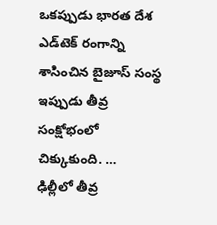ఒకప్పుడు భారత దేశ ఎడ్‌టెక్ రంగాన్ని శాసించిన బైజూస్ సంస్థ ఇప్పుడు తీవ్ర సంక్షోభంలో చిక్కుకుంది. …
ఢిల్లీలో తీవ్ర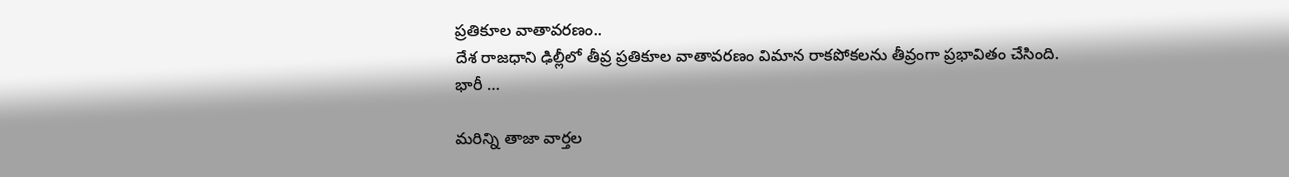ప్రతికూల వాతావరణం..
దేశ రాజధాని ఢిల్లీలో తీవ్ర ప్రతికూల వాతావరణం విమాన రాకపోకలను తీవ్రంగా ప్రభావితం చేసింది. భారీ …

మరిన్ని తాజా వార్తల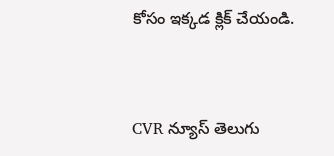కోసం ఇక్కడ క్లిక్ చేయండి.


CVR న్యూస్ తెలుగు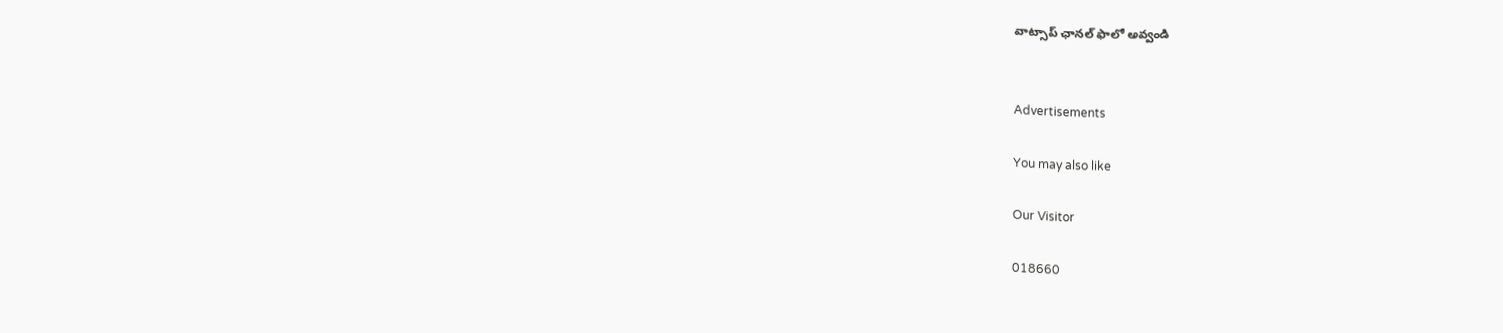వాట్సాప్ ఛానల్ ఫాలో అవ్వండి


Advertisements

You may also like

Our Visitor

018660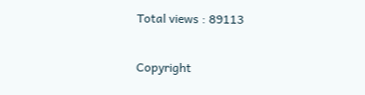Total views : 89113

Copyright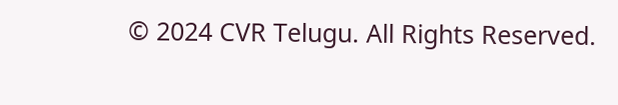© 2024 CVR Telugu. All Rights Reserved.